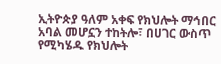ኢትዮጵያ ዓለም አቀፍ የክህሎት ማኅበር አባል መሆኗን ተከትሎ፣ በሀገር ውስጥ የሚካሄዱ የክህሎት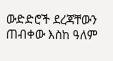ውድድሮች ደረጃቸውን ጠብቀው እስከ ዓለም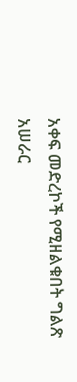አቀፍ መድረኮች የሚዘልቁበት ግልጽ አሠራር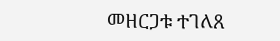መዘርጋቱ ተገለጸ